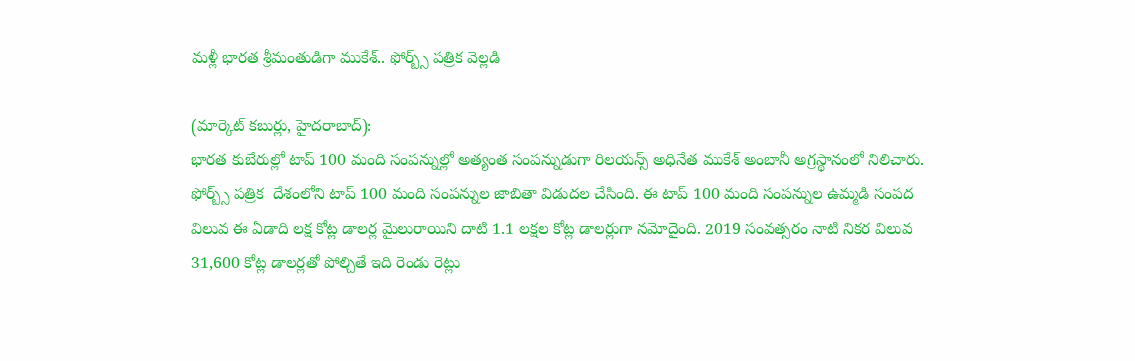మళ్లీ భారత శ్రీమంతుడిగా ముకేశ్‌.. ఫోర్బ్స్‌ పత్రిక వెల్లడి

(మార్కెట్‌ కబుర్లు, హైదరాబాద్‌):
భారత కుబేరుల్లో టాప్‌ 100 మంది సంపన్నుల్లో అత్యంత సంపన్నుడుగా రిలయన్స్‌ అధినేత ముకేశ్‌ అంబానీ అగ్రస్థానంలో నిలిచారు. ఫోర్బ్స్‌ పత్రిక  దేశంలోని టాప్‌ 100 మంది సంపన్నుల జాబితా విడుదల చేసింది. ఈ టాప్‌ 100 మంది సంపన్నుల ఉమ్మడి సంపద విలువ ఈ ఏడాది లక్ష కోట్ల డాలర్ల మైలురాయిని దాటి 1.1 లక్షల కోట్ల డాలర్లుగా నమోదైంది. 2019 సంవత్సరం నాటి నికర విలువ 31,600 కోట్ల డాలర్లతో పోల్చితే ఇది రెండు రెట్లు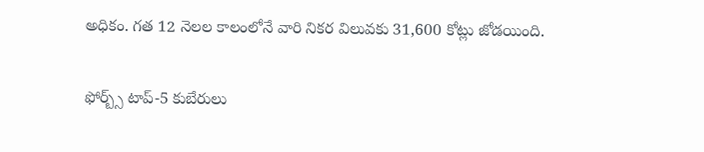అధికం. గత 12 నెలల కాలంలోనే వారి నికర విలువకు 31,600 కోట్లు జోడయింది.

ఫోర్బ్స్‌ టాప్‌-5 కుబేరులు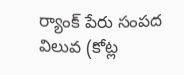ర్యాంక్‌ పేరు సంపద విలువ (కోట్ల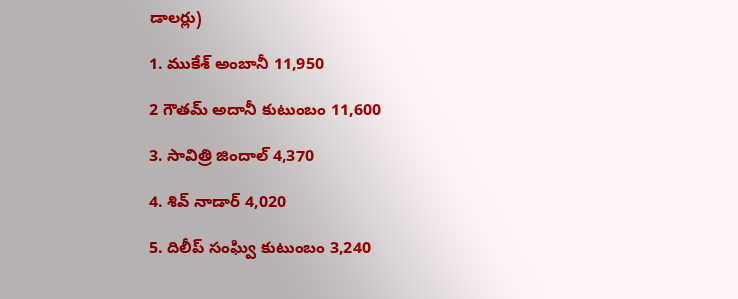డాలర్లు)

1. ముకేశ్‌ అంబానీ 11,950

2 గౌతమ్‌ అదానీ కుటుంబం 11,600

3. సావిత్రి జిందాల్‌ 4,370

4. శివ్‌ నాడార్‌ 4,020

5. దిలీప్‌ సంఘ్వి కుటుంబం 3,240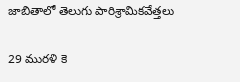జాబితాలో తెలుగు పారిశ్రామికవేత్తలు

29 మురళి కె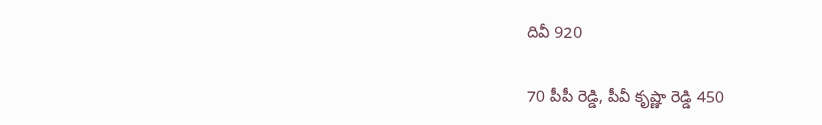దివీ 920

70 పీపీ రెడ్డి, పీవీ కృష్ణా రెడ్డి 450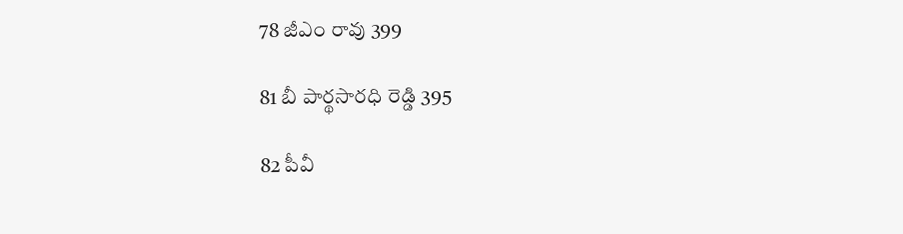78 జీఎం రావు 399

81 బీ పార్థసారధి రెడ్డి 395

82 పీవీ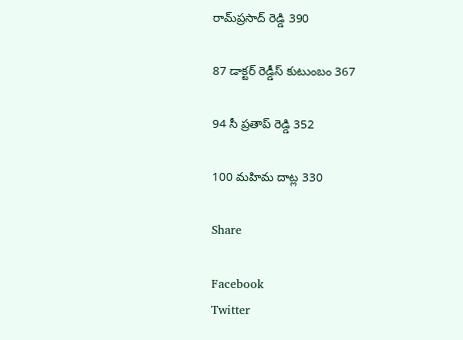రామ్‌ప్రసాద్‌ రెడ్డి 390

87 డాక్టర్‌ రెడ్డీస్‌ కుటుంబం 367

94 సీ ప్రతాప్‌ రెడ్డి 352

100 మహిమ దాట్ల 330

Share

Facebook
Twitter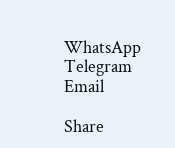WhatsApp
Telegram
Email

Share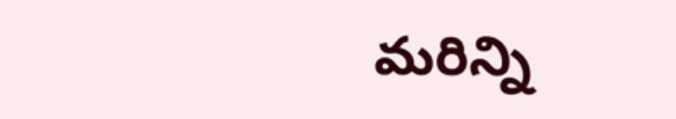మరిన్ని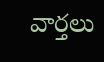వార్తలు